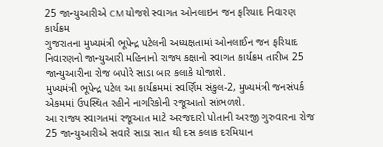25 જાન્યુઆરીએ CM યોજશે સ્વાગત ઓનલાઇન જન ફરિયાદ નિવારણ કાર્યક્રમ
ગુજરાતના મુખ્યમંત્રી ભૂપેન્દ્ર પટેલની અધ્યક્ષતામાં ઓનલાઈન જન ફરિયાદ નિવારણનો જાન્યુઆરી મહિનાનો રાજ્ય કક્ષાનો સ્વાગત કાર્યક્રમ તારીખ 25 જાન્યુઆરીના રોજ બપોરે સાડા બાર કલાકે યોજાશે.
મુખ્યમંત્રી ભૂપેન્દ્ર પટેલ આ કાર્યક્રમમાં સ્વર્ણિમ સંકુલ-2, મુખ્યમંત્રી જનસંપર્ક એકમમાં ઉપસ્થિત રહીને નાગરિકોની રજૂઆતો સાંભળશે.
આ રાજ્ય સ્વાગતમાં રજૂઆત માટે અરજદારો પોતાની અરજી ગુરુવારના રોજ 25 જાન્યુઆરીએ સવારે સાડા સાત થી દસ કલાક દરમિયાન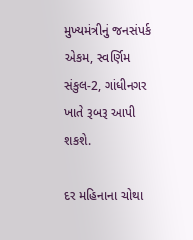મુખ્યમંત્રીનું જનસંપર્ક એકમ, સ્વર્ણિમ સંકુલ-2, ગાંધીનગર ખાતે રૂબરૂ આપી શકશે.

દર મહિનાના ચોથા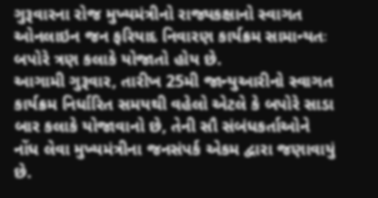ગુરૂવારના રોજ મુખ્યમંત્રીનો રાજ્યકક્ષાનો સ્વાગત ઓનલાઇન જન ફરિયાદ નિવારણ કાર્યક્રમ સામાન્યતઃ બપોરે ત્રણ કલાકે યોજાતો હોય છે.
આગામી ગુરૂવાર, તારીખ 25મી જાન્યુઆરીનો સ્વાગત કાર્યક્રમ નિર્ધારિત સમયથી વહેલો એટલે કે બપોરે સાડા બાર કલાકે યોજાવાનો છે, તેની સૌ સંબંધકર્તાઓને નોંધ લેવા મુખ્યમંત્રીના જનસંપર્ક એકમ દ્વારા જણાવાયું છે.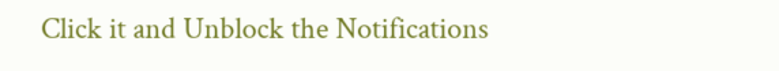Click it and Unblock the Notifications